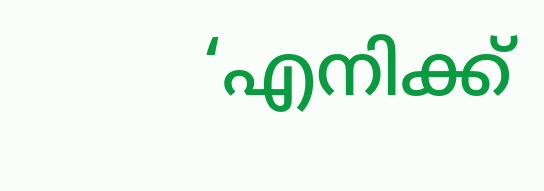‘എനിക്ക്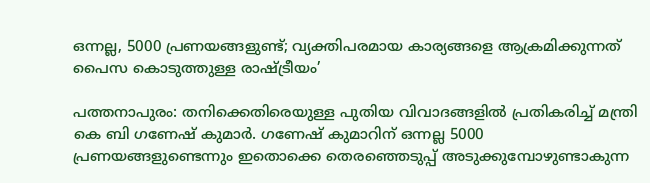ഒന്നല്ല, 5000 പ്രണയങ്ങളുണ്ട്; വ്യക്തിപരമായ കാര്യങ്ങളെ ആക്രമിക്കുന്നത് പൈസ കൊടുത്തുള്ള രാഷ്ട്രീയം’

പത്തനാപുരം: തനിക്കെതിരെയുള്ള പുതിയ വിവാദങ്ങളില്‍ പ്രതികരിച്ച് മന്ത്രി കെ ബി ഗണേഷ് കുമാര്‍. ഗണേഷ് കുമാറിന് ഒന്നല്ല 5000 പ്രണയങ്ങളുണ്ടെന്നും ഇതൊക്കെ തെരഞ്ഞെടുപ്പ് അടുക്കുമ്പോഴുണ്ടാകുന്ന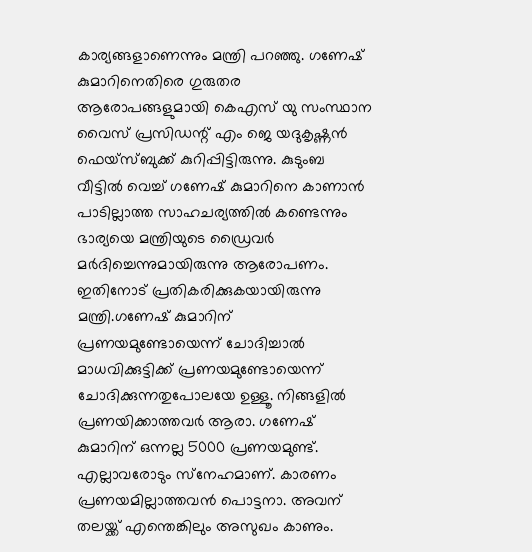കാര്യങ്ങളാണെന്നും മന്ത്രി പറഞ്ഞു. ഗണേഷ് കുമാറിനെതിരെ ഗുരുതര ആരോപങ്ങളുമായി കെഎസ് യു സംസ്ഥാന വൈസ് പ്രസിഡന്റ് എം ജെ യദുകൃഷ്ണന്‍ ഫെയ്‌സ്ബുക്ക് കുറിപ്പിട്ടിരുന്നു. കുടുംബ വീട്ടില്‍ വെച്ച് ഗണേഷ് കുമാറിനെ കാണാന്‍ പാടില്ലാത്ത സാഹചര്യത്തില്‍ കണ്ടെന്നും ഭാര്യയെ മന്ത്രിയുടെ ഡ്രൈവര്‍ മര്‍ദിച്ചെന്നുമായിരുന്നു ആരോപണം. ഇതിനോട് പ്രതികരിക്കുകയായിരുന്നു മന്ത്രി.ഗണേഷ് കുമാറിന് പ്രണയമുണ്ടോയെന്ന് ചോദിച്ചാല്‍ മാധവിക്കുട്ടിക്ക് പ്രണയമുണ്ടോയെന്ന് ചോദിക്കുന്നതുപോലയേ ഉള്ളൂ. നിങ്ങളില്‍ പ്രണയിക്കാത്തവര്‍ ആരാ. ഗണേഷ് കുമാറിന് ഒന്നല്ല 5000 പ്രണയമുണ്ട്. എല്ലാവരോടും സ്‌നേഹമാണ്. കാരണം പ്രണയമില്ലാത്തവന്‍ പൊട്ടനാ. അവന് തലയ്ക്ക് എന്തെങ്കിലും അസുഖം കാണും.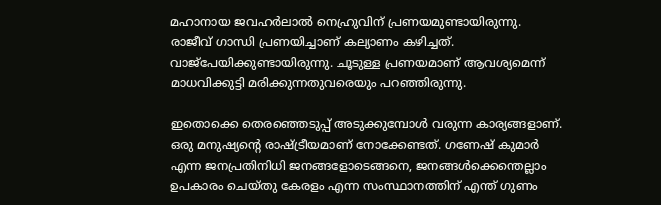മഹാനായ ജവഹര്‍ലാല്‍ നെഹ്രുവിന് പ്രണയമുണ്ടായിരുന്നു. രാജീവ് ഗാന്ധി പ്രണയിച്ചാണ് കല്യാണം കഴിച്ചത്. വാജ്‌പേയിക്കുണ്ടായിരുന്നു. ചൂടുള്ള പ്രണയമാണ് ആവശ്യമെന്ന് മാധവിക്കുട്ടി മരിക്കുന്നതുവരെയും പറഞ്ഞിരുന്നു.

ഇതൊക്കെ തെരഞ്ഞെടുപ്പ് അടുക്കുമ്പോള്‍ വരുന്ന കാര്യങ്ങളാണ്. ഒരു മനുഷ്യന്റെ രാഷ്ട്രീയമാണ് നോക്കേണ്ടത്. ഗണേഷ് കുമാര്‍ എന്ന ജനപ്രതിനിധി ജനങ്ങളോടെങ്ങനെ, ജനങ്ങള്‍ക്കെന്തെല്ലാം ഉപകാരം ചെയ്തു കേരളം എന്ന സംസ്ഥാനത്തിന് എന്ത് ഗുണം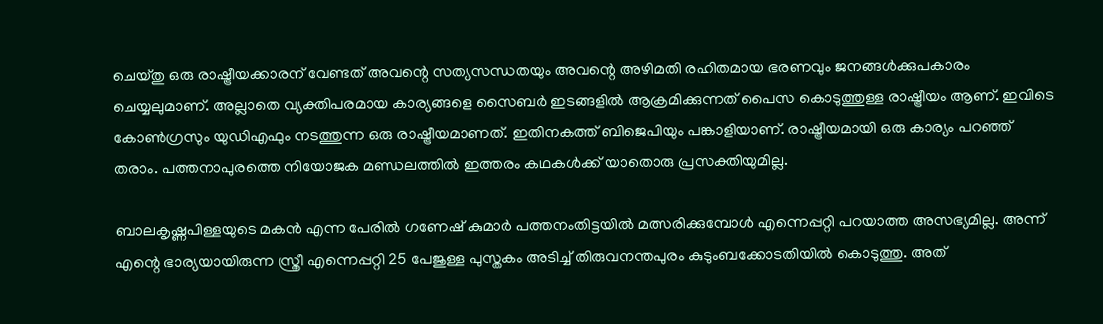ചെയ്തു ഒരു രാഷ്ട്രീയക്കാരന് വേണ്ടത് അവന്റെ സത്യസന്ധതയും അവന്റെ അഴിമതി രഹിതമായ ഭരണവും ജനങ്ങള്‍ക്കുപകാരം ചെയ്യലുമാണ്. അല്ലാതെ വ്യക്തിപരമായ കാര്യങ്ങളെ സൈബര്‍ ഇടങ്ങളില്‍ ആക്രമിക്കുന്നത് പൈസ കൊടുത്തുള്ള രാഷ്ട്രീയം ആണ്. ഇവിടെ കോണ്‍ഗ്രസും യുഡിഎഫും നടത്തുന്ന ഒരു രാഷ്ട്രീയമാണത്. ഇതിനകത്ത് ബിജെപിയും പങ്കാളിയാണ്. രാഷ്ട്രീയമായി ഒരു കാര്യം പറഞ്ഞ് തരാം. പത്തനാപുരത്തെ നിയോജക മണ്ഡലത്തില്‍ ഇത്തരം കഥകള്‍ക്ക് യാതൊരു പ്രസക്തിയുമില്ല.

ബാലകൃഷ്ണപിള്ളയുടെ മകന്‍ എന്ന പേരില്‍ ഗണേഷ് കുമാര്‍ പത്തനംതിട്ടയില്‍ മത്സരിക്കുമ്പോള്‍ എന്നെപ്പറ്റി പറയാത്ത അസഭ്യമില്ല. അന്ന് എന്റെ ഭാര്യയായിരുന്ന സ്ത്രീ എന്നെപ്പറ്റി 25 പേജുള്ള പുസ്തകം അടിച്ച് തിരുവനന്തപുരം കുടുംബക്കോടതിയില്‍ കൊടുത്തു. അത്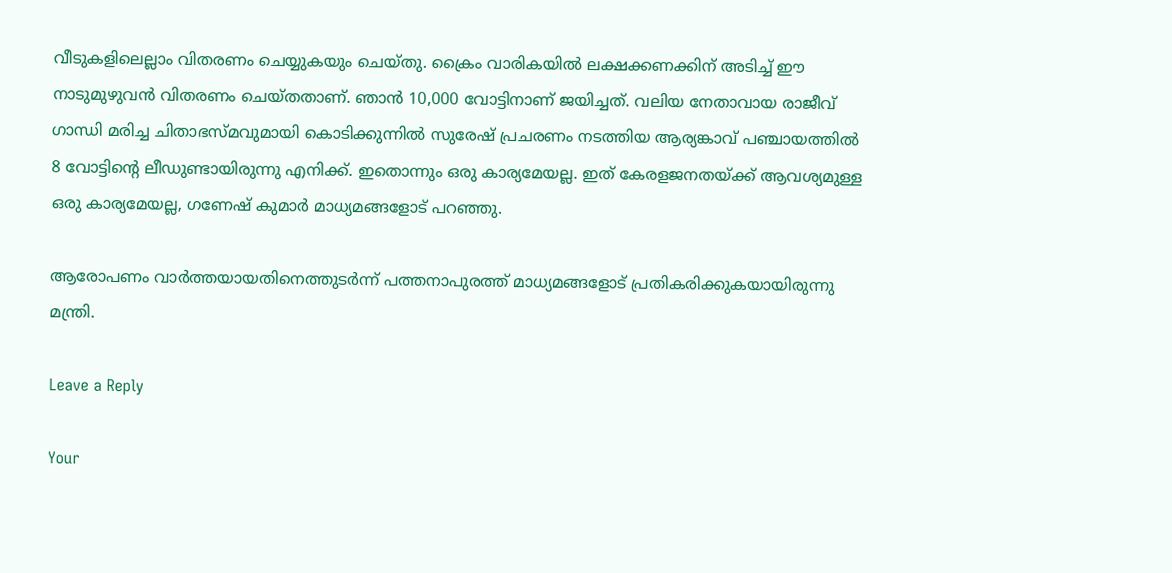വീടുകളിലെല്ലാം വിതരണം ചെയ്യുകയും ചെയ്തു. ക്രൈം വാരികയില്‍ ലക്ഷക്കണക്കിന് അടിച്ച് ഈ നാടുമുഴുവന്‍ വിതരണം ചെയ്തതാണ്. ഞാന്‍ 10,000 വോട്ടിനാണ് ജയിച്ചത്. വലിയ നേതാവായ രാജീവ് ഗാന്ധി മരിച്ച ചിതാഭസ്മവുമായി കൊടിക്കുന്നില്‍ സുരേഷ് പ്രചരണം നടത്തിയ ആര്യങ്കാവ് പഞ്ചായത്തില്‍ 8 വോട്ടിന്റെ ലീഡുണ്ടായിരുന്നു എനിക്ക്. ഇതൊന്നും ഒരു കാര്യമേയല്ല. ഇത് കേരളജനതയ്ക്ക് ആവശ്യമുള്ള ഒരു കാര്യമേയല്ല, ഗണേഷ് കുമാര്‍ മാധ്യമങ്ങളോട് പറഞ്ഞു.

ആരോപണം വാര്‍ത്തയായതിനെത്തുടര്‍ന്ന് പത്തനാപുരത്ത് മാധ്യമങ്ങളോട് പ്രതികരിക്കുകയായിരുന്നു മന്ത്രി.

Leave a Reply

Your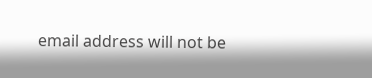email address will not be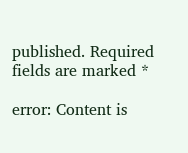published. Required fields are marked *

error: Content is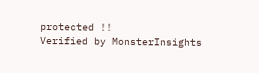protected !!
Verified by MonsterInsights